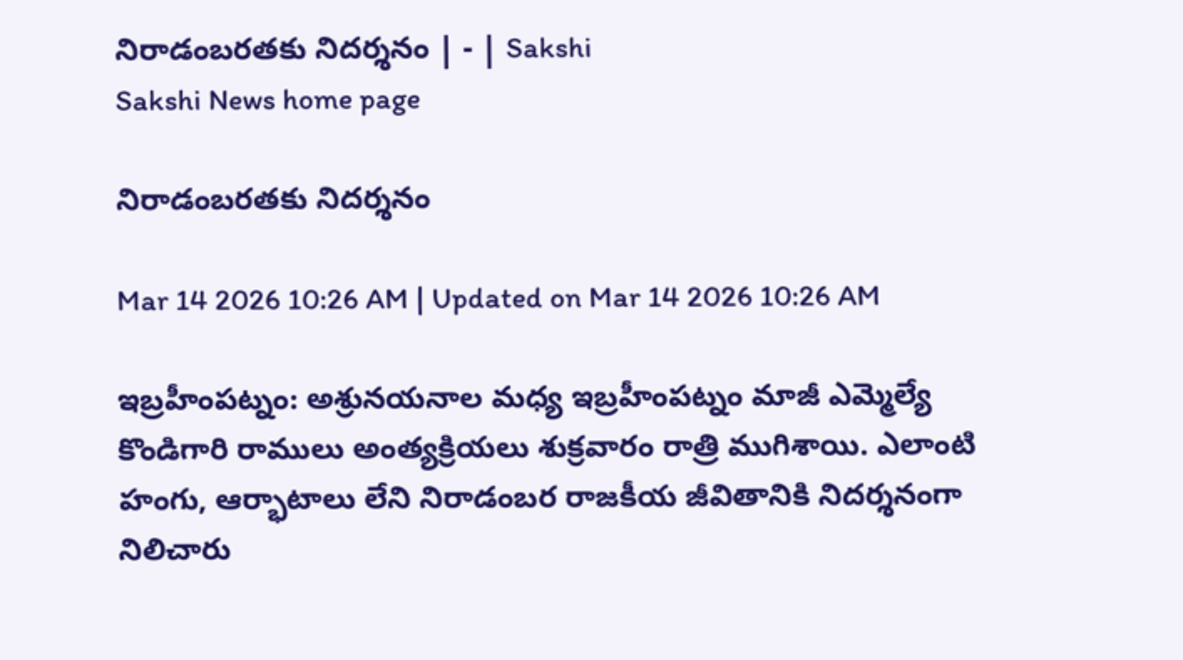నిరాడంబరతకు నిదర్శనం | - | Sakshi
Sakshi News home page

నిరాడంబరతకు నిదర్శనం

Mar 14 2026 10:26 AM | Updated on Mar 14 2026 10:26 AM

ఇబ్రహీంపట్నం: అశ్రునయనాల మధ్య ఇబ్రహీంపట్నం మాజీ ఎమ్మెల్యే కొండిగారి రాములు అంత్యక్రియలు శుక్రవారం రాత్రి ముగిశాయి. ఎలాంటి హంగు, ఆర్భాటాలు లేని నిరాడంబర రాజకీయ జీవితానికి నిదర్శనంగా నిలిచారు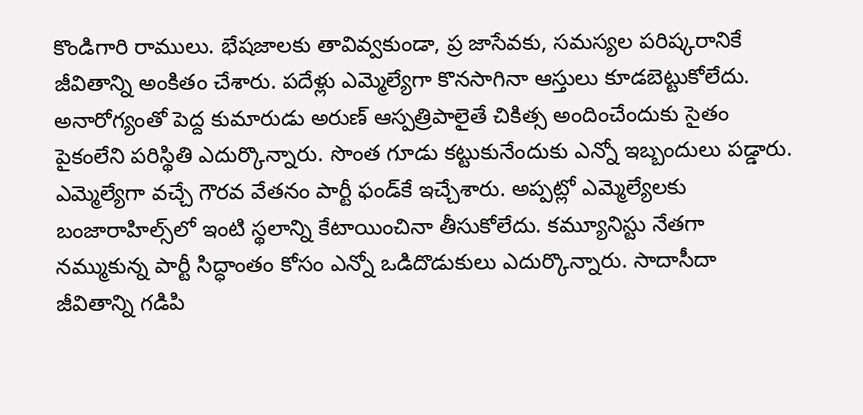కొండిగారి రాములు. భేషజాలకు తావివ్వకుండా, ప్ర జాసేవకు, సమస్యల పరిష్కరానికే జీవితాన్ని అంకితం చేశారు. పదేళ్లు ఎమ్మెల్యేగా కొనసాగినా ఆస్తులు కూడబెట్టుకోలేదు. అనారోగ్యంతో పెద్ద కుమారుడు అరుణ్‌ ఆస్పత్రిపాలైతే చికిత్స అందించేందుకు సైతం పైకంలేని పరిస్థితి ఎదుర్కొన్నారు. సొంత గూడు కట్టుకునేందుకు ఎన్నో ఇబ్బందులు పడ్డారు. ఎమ్మెల్యేగా వచ్చే గౌరవ వేతనం పార్టీ ఫండ్‌కే ఇచ్చేశారు. అప్పట్లో ఎమ్మెల్యేలకు బంజారాహిల్స్‌లో ఇంటి స్థలాన్ని కేటాయించినా తీసుకోలేదు. కమ్యూనిస్టు నేతగా నమ్ముకున్న పార్టీ సిద్ధాంతం కోసం ఎన్నో ఒడిదొడుకులు ఎదుర్కొన్నారు. సాదాసీదా జీవితాన్ని గడిపి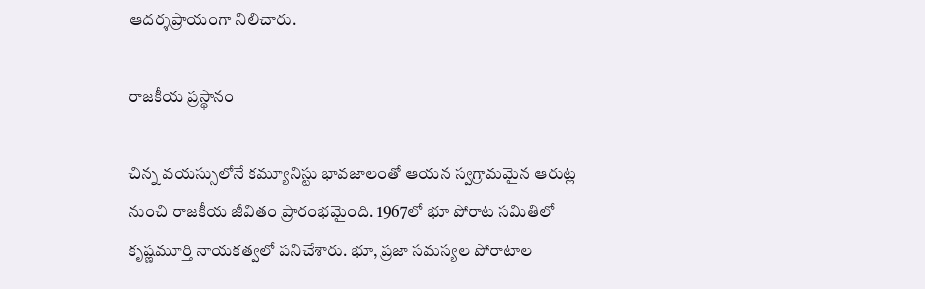ఆదర్శప్రాయంగా నిలిచారు.

రాజకీయ ప్రస్థానం

చిన్న వయస్సులోనే కమ్యూనిస్టు భావజాలంతో ఆయన స్వగ్రామమైన ఆరుట్ల నుంచి రాజకీయ జీవితం ప్రారంభమైంది. 1967లో భూ పోరాట సమితిలో కృష్ణమూర్తి నాయకత్వలో పనిచేశారు. భూ, ప్రజా సమస్యల పోరాటాల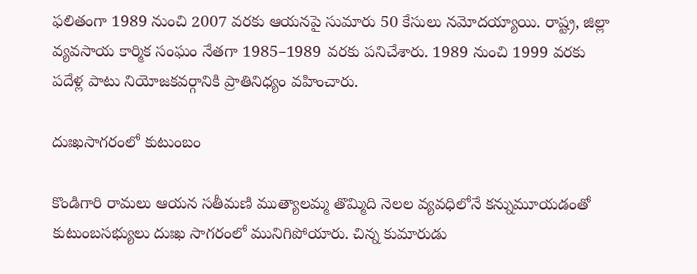ఫలితంగా 1989 నుంచి 2007 వరకు ఆయనపై సుమారు 50 కేసులు నమోదయ్యాయి. రాష్ట్ర, జిల్లా వ్యవసాయ కార్మిక సంఘం నేతగా 1985–1989 వరకు పనిచేశారు. 1989 నుంచి 1999 వరకు పదేళ్ల పాటు నియోజకవర్గానికి ప్రాతినిధ్యం వహించారు.

దుఃఖసాగరంలో కుటుంబం

కొండిగారి రామలు ఆయన సతీమణి ముత్యాలమ్మ తొమ్మిది నెలల వ్యవధిలోనే కన్నుమూయడంతో కుటుంబసభ్యులు దుఃఖ సాగరంలో మునిగిపోయారు. చిన్న కుమారుడు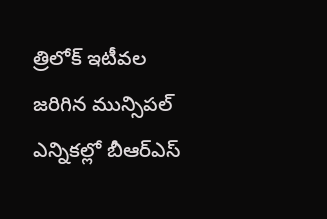త్రిలోక్‌ ఇటీవల జరిగిన మున్సిపల్‌ ఎన్నికల్లో బీఆర్‌ఎస్‌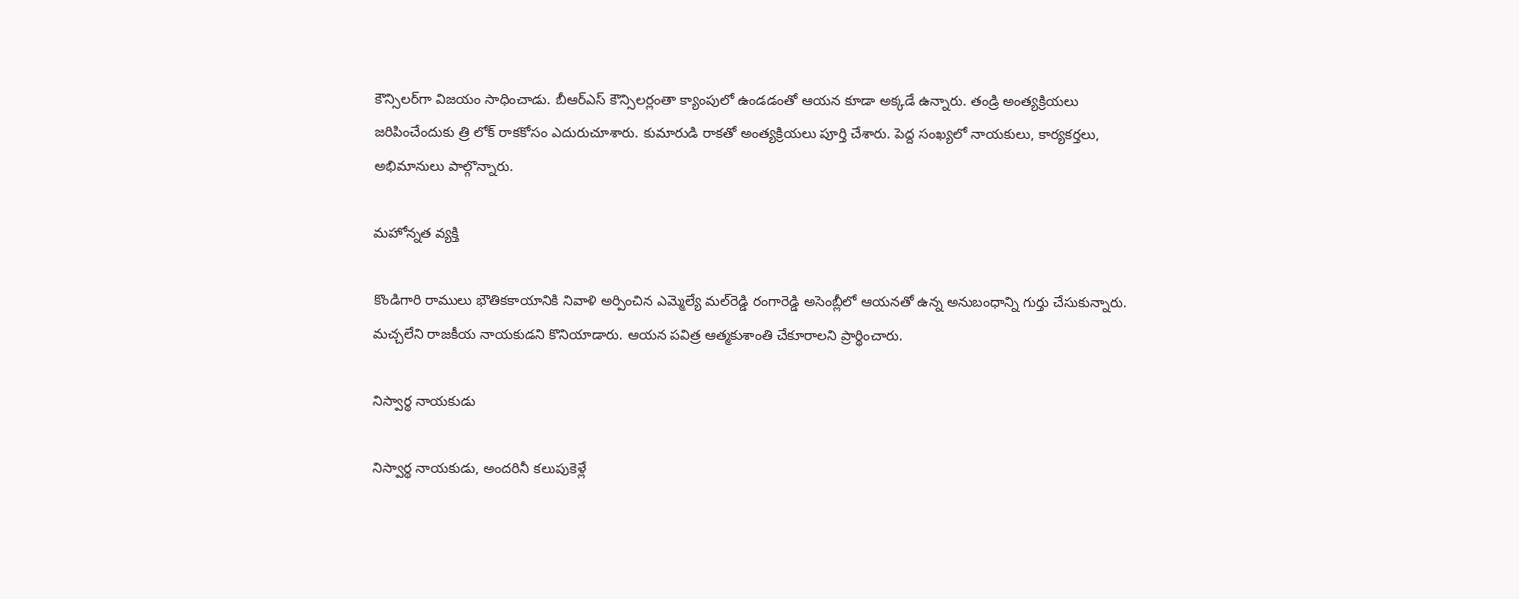కౌన్సిలర్‌గా విజయం సాధించాడు. బీఆర్‌ఎస్‌ కౌన్సిలర్లంతా క్యాంపులో ఉండడంతో ఆయన కూడా అక్కడే ఉన్నారు. తండ్రి అంత్యక్రియలు జరిపించేందుకు త్రి లోక్‌ రాకకోసం ఎదురుచూశారు. కుమారుడి రాకతో అంత్యక్రియలు పూర్తి చేశారు. పెద్ద సంఖ్యలో నాయకులు, కార్యకర్తలు, అభిమానులు పాల్గొన్నారు.

మహోన్నత వ్యక్తి

కొండిగారి రాములు భౌతికకాయానికి నివాళి అర్పించిన ఎమ్మెల్యే మల్‌రెడ్డి రంగారెడ్డి అసెంబ్లీలో ఆయనతో ఉన్న అనుబంధాన్ని గుర్తు చేసుకున్నారు. మచ్చలేని రాజకీయ నాయకుడని కొనియాడారు. ఆయన పవిత్ర ఆత్మకుశాంతి చేకూరాలని ప్రార్థించారు.

నిస్వార్థ నాయకుడు

నిస్వార్థ నాయకుడు, అందరినీ కలుపుకెళ్లే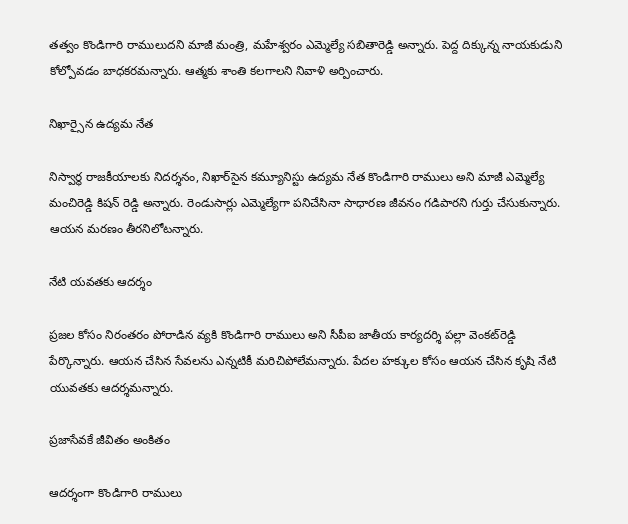తత్వం కొండిగారి రాములుదని మాజీ మంత్రి, మహేశ్వరం ఎమ్మెల్యే సబితారెడ్డి అన్నారు. పెద్ద దిక్కున్న నాయకుడుని కోల్పోవడం బాధకరమన్నారు. ఆత్మకు శాంతి కలగాలని నివాళి అర్పించారు.

నిఖార్సైన ఉద్యమ నేత

నిస్వార్థ రాజకీయాలకు నిదర్శనం, నిఖార్‌సైన కమ్యూనిస్టు ఉద్యమ నేత కొండిగారి రాములు అని మాజీ ఎమ్మెల్యే మంచిరెడ్డి కిషన్‌ రెడ్డి అన్నారు. రెండుసార్లు ఎమ్మెల్యేగా పనిచేసినా సాధారణ జీవనం గడిపారని గుర్తు చేసుకున్నారు. ఆయన మరణం తీరనిలోటన్నారు.

నేటి యవతకు ఆదర్శం

ప్రజల కోసం నిరంతరం పోరాడిన వ్యకి కొండిగారి రాములు అని సీపీఐ జాతీయ కార్యదర్శి పల్లా వెంకట్‌రెడ్డి పేర్కొన్నారు. ఆయన చేసిన సేవలను ఎన్నటికీ మరిచిపోలేమన్నారు. పేదల హక్కుల కోసం ఆయన చేసిన కృషి నేటి యువతకు ఆదర్శమన్నారు.

ప్రజాసేవకే జీవితం అంకితం

ఆదర్శంగా కొండిగారి రాములు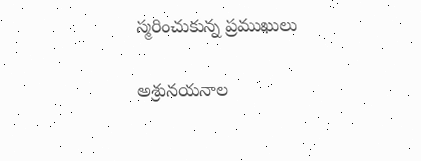స్మరించుకున్న ప్రముఖులు

అశ్రునయనాల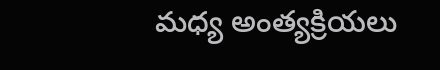మధ్య అంత్యక్రియలు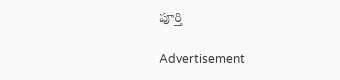పూర్తి

Advertisement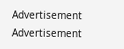Advertisement
Advertisement